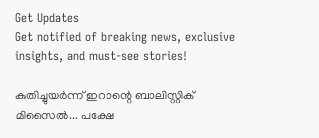Get Updates
Get notified of breaking news, exclusive insights, and must-see stories!

കുതിച്ചുയര്‍ന്ന് ഇറാന്റെ ബാലിസ്റ്റിക് മിസൈല്‍... പക്ഷേ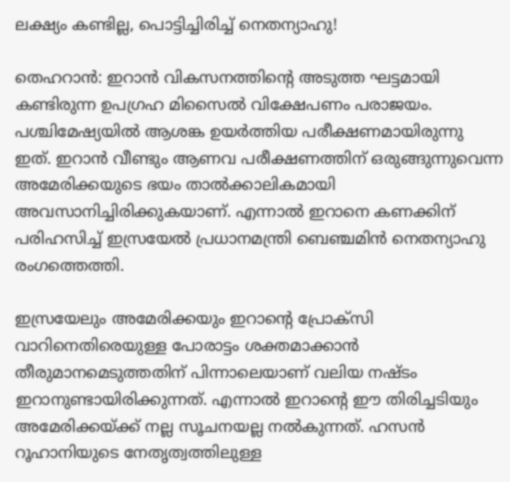ലക്ഷ്യം കണ്ടില്ല, പൊട്ടിച്ചിരിച്ച് നെതന്യാഹു!

തെഹറാന്‍: ഇറാന്‍ വികസനത്തിന്റെ അടുത്ത ഘട്ടമായി കണ്ടിരുന്ന ഉപഗ്രഹ മിസൈല്‍ വിക്ഷേപണം പരാജയം. പശ്ചിമേഷ്യയില്‍ ആശങ്ക ഉയര്‍ത്തിയ പരീക്ഷണമായിരുന്നു ഇത്. ഇറാന്‍ വീണ്ടും ആണവ പരീക്ഷണത്തിന് ഒരുങ്ങുന്നുവെന്ന അമേരിക്കയുടെ ഭയം താല്‍ക്കാലികമായി അവസാനിച്ചിരിക്കുകയാണ്. എന്നാല്‍ ഇറാനെ കണക്കിന് പരിഹസിച്ച് ഇസ്രയേല്‍ പ്രധാനമന്ത്രി ബെഞ്ചമിന്‍ നെതന്യാഹു രംഗത്തെത്തി.

ഇസ്രയേലും അമേരിക്കയും ഇറാന്റെ പ്രോക്‌സി വാറിനെതിരെയുള്ള പോരാട്ടം ശക്തമാക്കാന്‍ തീരുമാനമെടുത്തതിന് പിന്നാലെയാണ് വലിയ നഷ്ടം ഇറാനുണ്ടായിരിക്കുന്നത്. എന്നാല്‍ ഇറാന്റെ ഈ തിരിച്ചടിയും അമേരിക്കയ്ക്ക് നല്ല സൂചനയല്ല നല്‍കുന്നത്. ഹസന്‍ റൂഹാനിയുടെ നേതൃത്വത്തിലുള്ള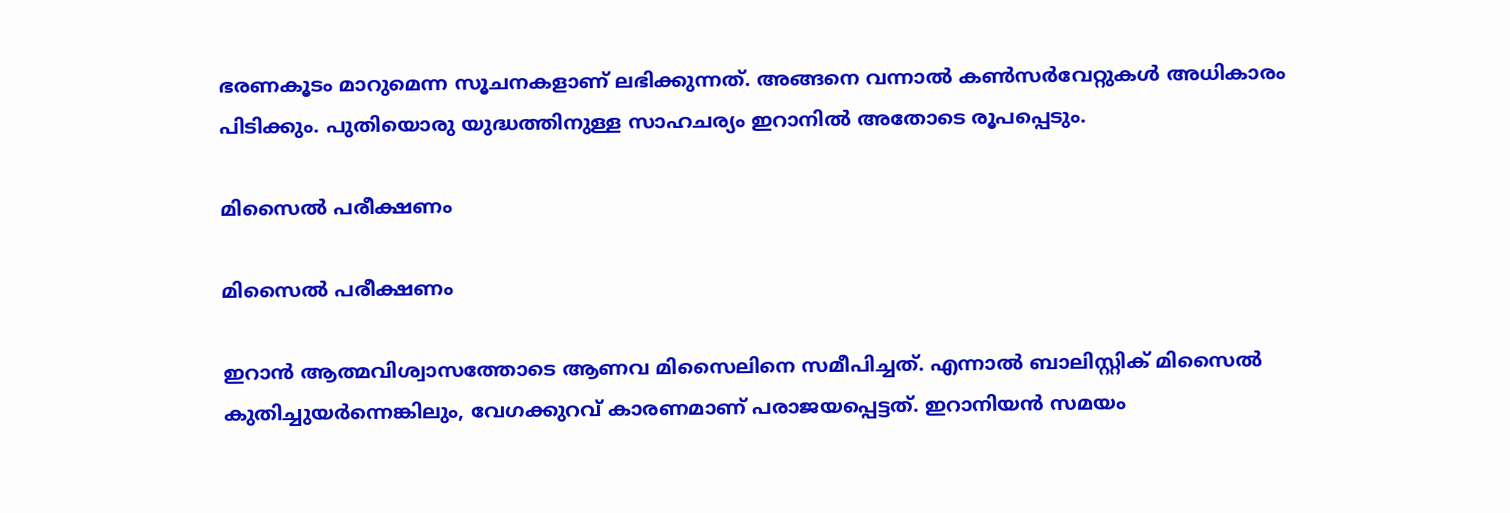ഭരണകൂടം മാറുമെന്ന സൂചനകളാണ് ലഭിക്കുന്നത്. അങ്ങനെ വന്നാല്‍ കണ്‍സര്‍വേറ്റുകള്‍ അധികാരം പിടിക്കും. പുതിയൊരു യുദ്ധത്തിനുള്ള സാഹചര്യം ഇറാനില്‍ അതോടെ രൂപപ്പെടും.

മിസൈല്‍ പരീക്ഷണം

മിസൈല്‍ പരീക്ഷണം

ഇറാന്‍ ആത്മവിശ്വാസത്തോടെ ആണവ മിസൈലിനെ സമീപിച്ചത്. എന്നാല്‍ ബാലിസ്റ്റിക് മിസൈല്‍ കുതിച്ചുയര്‍ന്നെങ്കിലും, വേഗക്കുറവ് കാരണമാണ് പരാജയപ്പെട്ടത്. ഇറാനിയന്‍ സമയം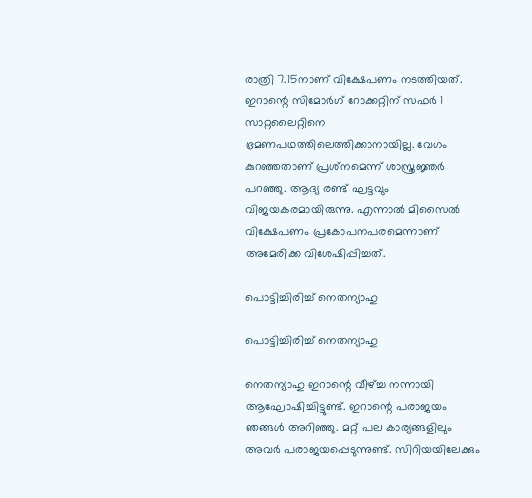രാത്രി 7.15നാണ് വിക്ഷേപണം നടത്തിയത്. ഇറാന്റെ സിമോര്‍ഗ് റോക്കറ്റിന് സഫര്‍ 1 സാറ്റലൈറ്റിനെ ഭ്രമണപഥത്തിലെത്തിക്കാനായില്ല. വേഗം കുറഞ്ഞതാണ് പ്രശ്‌നമെന്ന് ശാസ്ത്രജ്ഞര്‍ പറഞ്ഞു. ആദ്യ രണ്ട് ഘട്ടവും വിജയകരമായിരുന്നു. എന്നാല്‍ മിസൈല്‍ വിക്ഷേപണം പ്രകോപനപരമെന്നാണ് അമേരിക്ക വിശേഷിപ്പിച്ചത്.

പൊട്ടിച്ചിരിച്ച് നെതന്യാഹു

പൊട്ടിച്ചിരിച്ച് നെതന്യാഹു

നെതന്യാഹു ഇറാന്റെ വീഴ്ച്ച നന്നായി ആഘോഷിച്ചിട്ടുണ്ട്. ഇറാന്റെ പരാജയം ഞങ്ങള്‍ അറിഞ്ഞു. മറ്റ് പല കാര്യങ്ങളിലും അവര്‍ പരാജയപ്പെടുന്നുണ്ട്. സിറിയയിലേക്കും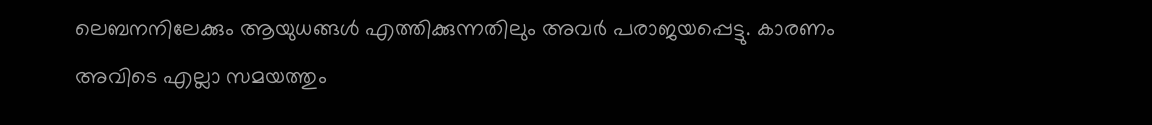ലെബനനിലേക്കും ആയുധങ്ങള്‍ എത്തിക്കുന്നതിലും അവര്‍ പരാജയപ്പെട്ടു. കാരണം അവിടെ എല്ലാ സമയത്തും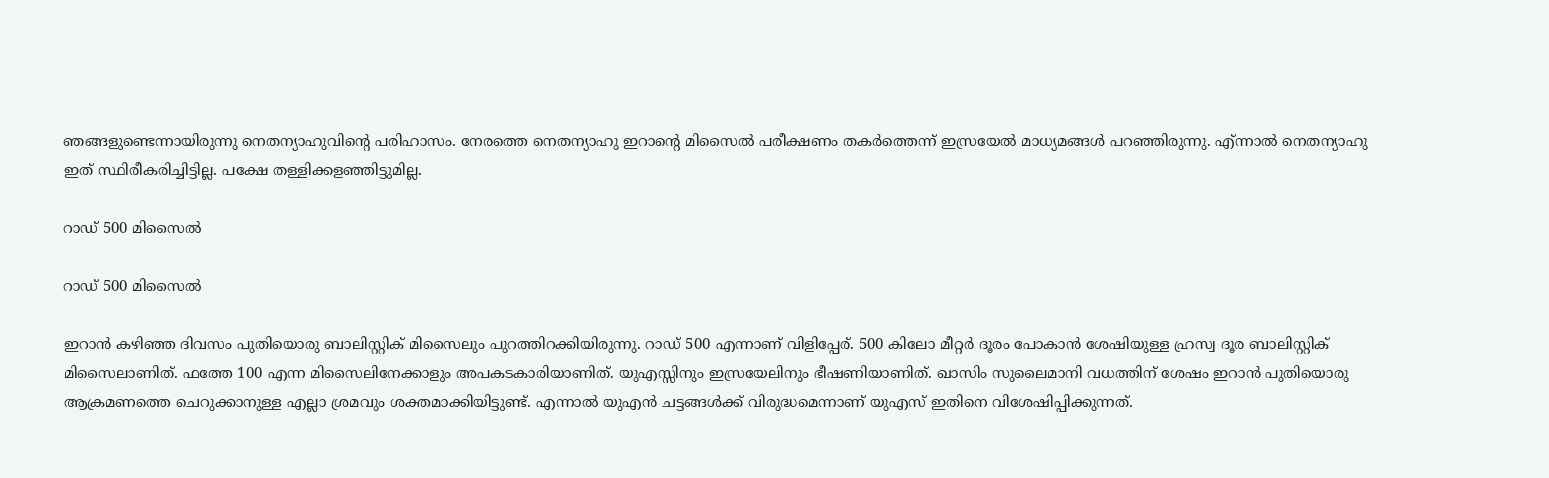ഞങ്ങളുണ്ടെന്നായിരുന്നു നെതന്യാഹുവിന്റെ പരിഹാസം. നേരത്തെ നെതന്യാഹു ഇറാന്റെ മിസൈല്‍ പരീക്ഷണം തകര്‍ത്തെന്ന് ഇസ്രയേല്‍ മാധ്യമങ്ങള്‍ പറഞ്ഞിരുന്നു. എ്ന്നാല്‍ നെതന്യാഹു ഇത് സ്ഥിരീകരിച്ചിട്ടില്ല. പക്ഷേ തള്ളിക്കളഞ്ഞിട്ടുമില്ല.

റാഡ് 500 മിസൈല്‍

റാഡ് 500 മിസൈല്‍

ഇറാന്‍ കഴിഞ്ഞ ദിവസം പുതിയൊരു ബാലിസ്റ്റിക് മിസൈലും പുറത്തിറക്കിയിരുന്നു. റാഡ് 500 എന്നാണ് വിളിപ്പേര്. 500 കിലോ മീറ്റര്‍ ദൂരം പോകാന്‍ ശേഷിയുള്ള ഹ്രസ്വ ദൂര ബാലിസ്റ്റിക് മിസൈലാണിത്. ഫത്തേ 100 എന്ന മിസൈലിനേക്കാളും അപകടകാരിയാണിത്. യുഎസ്സിനും ഇസ്രയേലിനും ഭീഷണിയാണിത്. ഖാസിം സുലൈമാനി വധത്തിന് ശേഷം ഇറാന്‍ പുതിയൊരു ആക്രമണത്തെ ചെറുക്കാനുള്ള എല്ലാ ശ്രമവും ശക്തമാക്കിയിട്ടുണ്ട്. എന്നാല്‍ യുഎന്‍ ചട്ടങ്ങള്‍ക്ക് വിരുദ്ധമെന്നാണ് യുഎസ് ഇതിനെ വിശേഷിപ്പിക്കുന്നത്.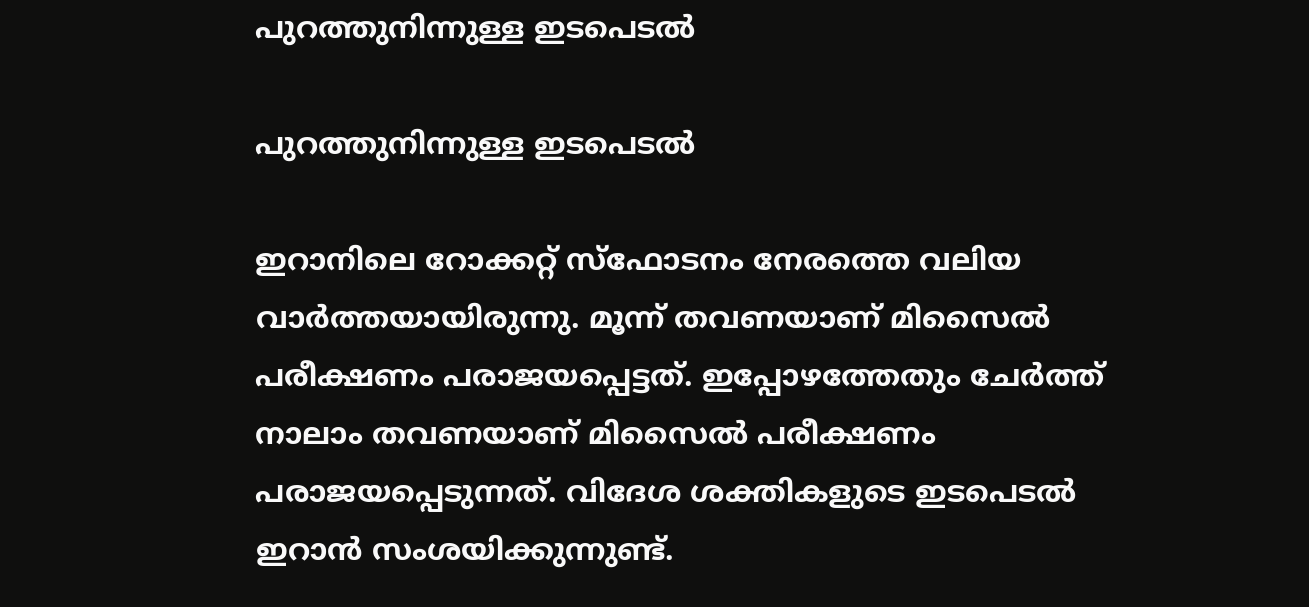പുറത്തുനിന്നുള്ള ഇടപെടല്‍

പുറത്തുനിന്നുള്ള ഇടപെടല്‍

ഇറാനിലെ റോക്കറ്റ് സ്‌ഫോടനം നേരത്തെ വലിയ വാര്‍ത്തയായിരുന്നു. മൂന്ന് തവണയാണ് മിസൈല്‍ പരീക്ഷണം പരാജയപ്പെട്ടത്. ഇപ്പോഴത്തേതും ചേര്‍ത്ത് നാലാം തവണയാണ് മിസൈല്‍ പരീക്ഷണം പരാജയപ്പെടുന്നത്. വിദേശ ശക്തികളുടെ ഇടപെടല്‍ ഇറാന്‍ സംശയിക്കുന്നുണ്ട്.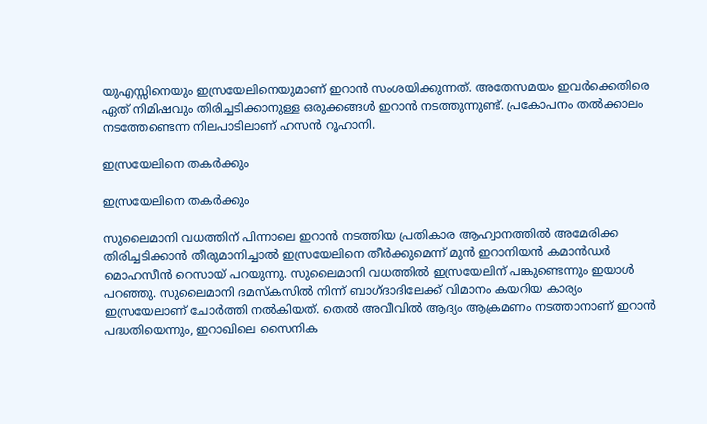യുഎസ്സിനെയും ഇസ്രയേലിനെയുമാണ് ഇറാന്‍ സംശയിക്കുന്നത്. അതേസമയം ഇവര്‍ക്കെതിരെ ഏത് നിമിഷവും തിരിച്ചടിക്കാനുള്ള ഒരുക്കങ്ങള്‍ ഇറാന്‍ നടത്തുന്നുണ്ട്. പ്രകോപനം തല്‍ക്കാലം നടത്തേണ്ടെന്ന നിലപാടിലാണ് ഹസന്‍ റൂഹാനി.

ഇസ്രയേലിനെ തകര്‍ക്കും

ഇസ്രയേലിനെ തകര്‍ക്കും

സുലൈമാനി വധത്തിന് പിന്നാലെ ഇറാന്‍ നടത്തിയ പ്രതികാര ആഹ്വാനത്തില്‍ അമേരിക്ക തിരിച്ചടിക്കാന്‍ തീരുമാനിച്ചാല്‍ ഇസ്രയേലിനെ തീര്‍ക്കുമെന്ന് മുന്‍ ഇറാനിയന്‍ കമാന്‍ഡര്‍ മൊഹസീന്‍ റെസായ് പറയുന്നു. സുലൈമാനി വധത്തില്‍ ഇസ്രയേലിന് പങ്കുണ്ടെന്നും ഇയാള്‍ പറഞ്ഞു. സുലൈമാനി ദമസ്‌കസില്‍ നിന്ന് ബാഗ്ദാദിലേക്ക് വിമാനം കയറിയ കാര്യം ഇസ്രയേലാണ് ചോര്‍ത്തി നല്‍കിയത്. തെല്‍ അവീവില്‍ ആദ്യം ആക്രമണം നടത്താനാണ് ഇറാന്‍ പദ്ധതിയെന്നും, ഇറാഖിലെ സൈനിക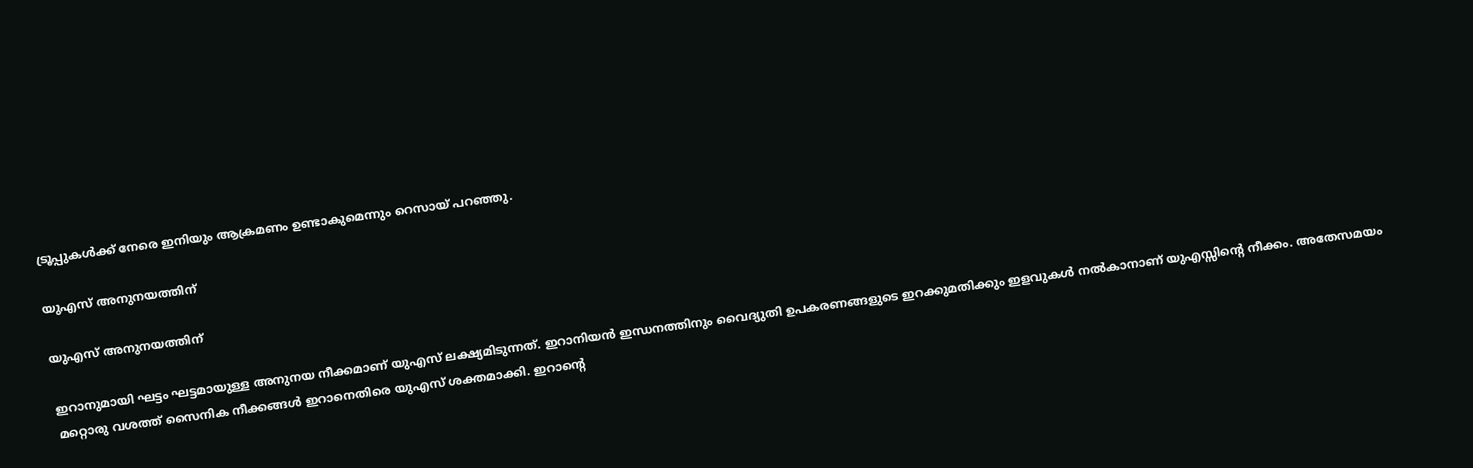ട്രൂപ്പുകള്‍ക്ക് നേരെ ഇനിയും ആക്രമണം ഉണ്ടാകുമെന്നും റെസായ് പറഞ്ഞു.

യുഎസ് അനുനയത്തിന്

യുഎസ് അനുനയത്തിന്

ഇറാനുമായി ഘട്ടം ഘട്ടമായുള്ള അനുനയ നീക്കമാണ് യുഎസ് ലക്ഷ്യമിടുന്നത്. ഇറാനിയന്‍ ഇന്ധനത്തിനും വൈദ്യുതി ഉപകരണങ്ങളുടെ ഇറക്കുമതിക്കും ഇളവുകള്‍ നല്‍കാനാണ് യുഎസ്സിന്റെ നീക്കം. അതേസമയം മറ്റൊരു വശത്ത് സൈനിക നീക്കങ്ങള്‍ ഇറാനെതിരെ യുഎസ് ശക്തമാക്കി. ഇറാന്റെ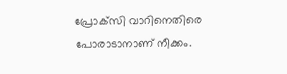പ്രോക്‌സി വാറിനെതിരെ പോരാടാനാണ് നീക്കം.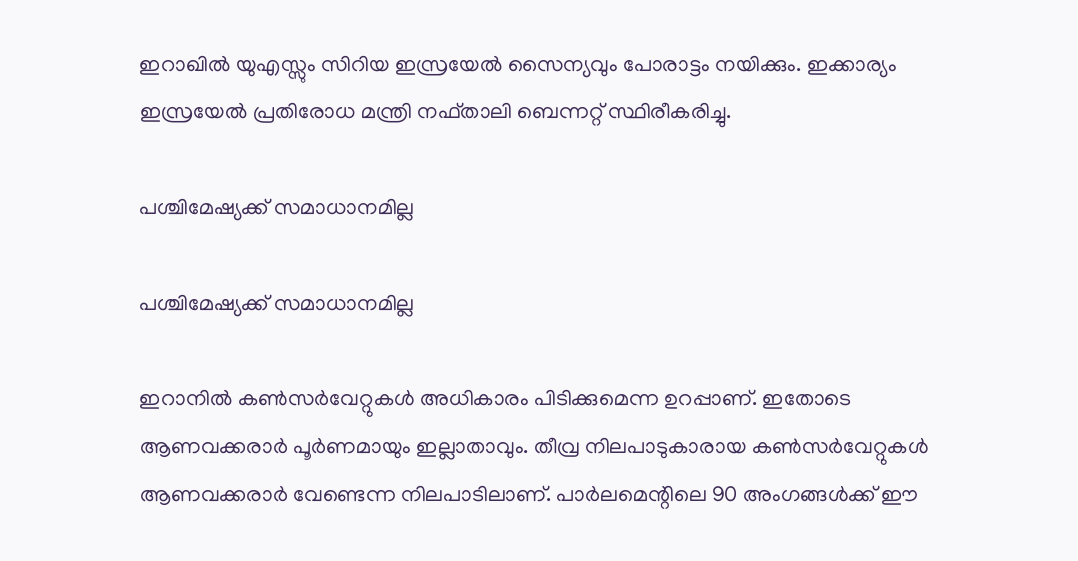ഇറാഖില്‍ യുഎസ്സും സിറിയ ഇസ്രയേല്‍ സൈന്യവും പോരാട്ടം നയിക്കും. ഇക്കാര്യം ഇസ്രയേല്‍ പ്രതിരോധ മന്ത്രി നഫ്താലി ബെന്നറ്റ് സ്ഥിരീകരിച്ചു.

പശ്ചിമേഷ്യക്ക് സമാധാനമില്ല

പശ്ചിമേഷ്യക്ക് സമാധാനമില്ല

ഇറാനില്‍ കണ്‍സര്‍വേറ്റുകള്‍ അധികാരം പിടിക്കുമെന്ന ഉറപ്പാണ്. ഇതോടെ ആണവക്കരാര്‍ പൂര്‍ണമായും ഇല്ലാതാവും. തീവ്ര നിലപാടുകാരായ കണ്‍സര്‍വേറ്റുകള്‍ ആണവക്കരാര്‍ വേണ്ടെന്ന നിലപാടിലാണ്. പാര്‍ലമെന്റിലെ 90 അംഗങ്ങള്‍ക്ക് ഈ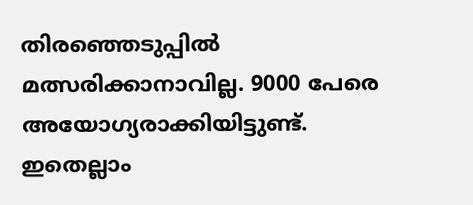തിരഞ്ഞെടുപ്പില്‍ മത്സരിക്കാനാവില്ല. 9000 പേരെ അയോഗ്യരാക്കിയിട്ടുണ്ട്. ഇതെല്ലാം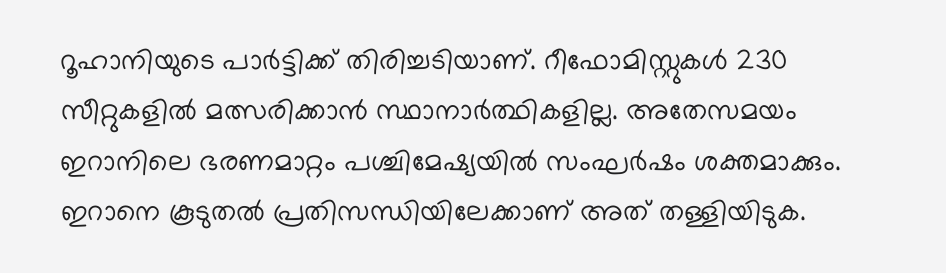റൂഹാനിയുടെ പാര്‍ട്ടിക്ക് തിരിച്ചടിയാണ്. റീഫോമിസ്റ്റുകള്‍ 230 സീറ്റുകളില്‍ മത്സരിക്കാന്‍ സ്ഥാനാര്‍ത്ഥികളില്ല. അതേസമയം ഇറാനിലെ ഭരണമാറ്റം പശ്ചിമേഷ്യയില്‍ സംഘര്‍ഷം ശക്തമാക്കും. ഇറാനെ കൂടുതല്‍ പ്രതിസന്ധിയിലേക്കാണ് അത് തള്ളിയിടുക.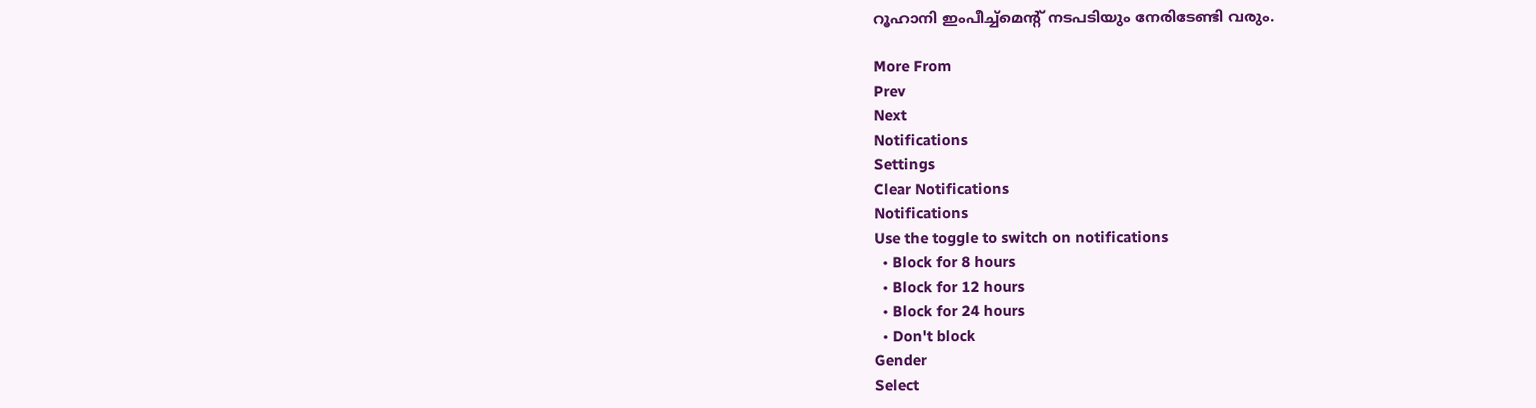റൂഹാനി ഇംപീച്ച്‌മെന്റ് നടപടിയും നേരിടേണ്ടി വരും.

More From
Prev
Next
Notifications
Settings
Clear Notifications
Notifications
Use the toggle to switch on notifications
  • Block for 8 hours
  • Block for 12 hours
  • Block for 24 hours
  • Don't block
Gender
Select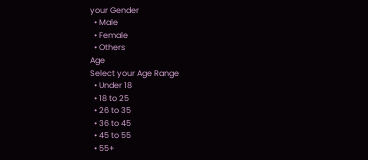your Gender
  • Male
  • Female
  • Others
Age
Select your Age Range
  • Under 18
  • 18 to 25
  • 26 to 35
  • 36 to 45
  • 45 to 55
  • 55+